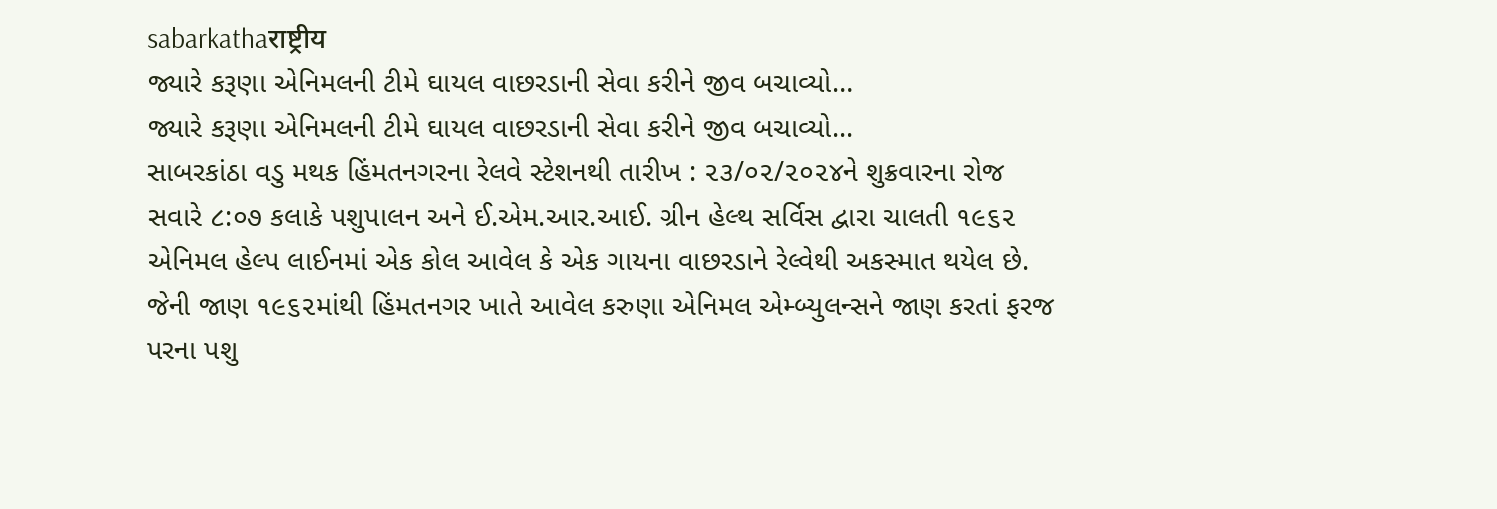sabarkathaराष्ट्रीय
જ્યારે કરૂણા એનિમલની ટીમે ઘાયલ વાછરડાની સેવા કરીને જીવ બચાવ્યો…
જ્યારે કરૂણા એનિમલની ટીમે ઘાયલ વાછરડાની સેવા કરીને જીવ બચાવ્યો...
સાબરકાંઠા વડુ મથક હિંમતનગરના રેલવે સ્ટેશનથી તારીખ : ૨૩/૦૨/૨૦૨૪ને શુક્રવારના રોજ સવારે ૮:૦૭ કલાકે પશુપાલન અને ઈ.એમ.આર.આઈ. ગ્રીન હેલ્થ સર્વિસ દ્વારા ચાલતી ૧૯૬૨ એનિમલ હેલ્પ લાઈનમાં એક કોલ આવેલ કે એક ગાયના વાછરડાને રેલ્વેથી અકસ્માત થયેલ છે.
જેની જાણ ૧૯૬૨માંથી હિંમતનગર ખાતે આવેલ કરુણા એનિમલ એમ્બ્યુલન્સને જાણ કરતાં ફરજ પરના પશુ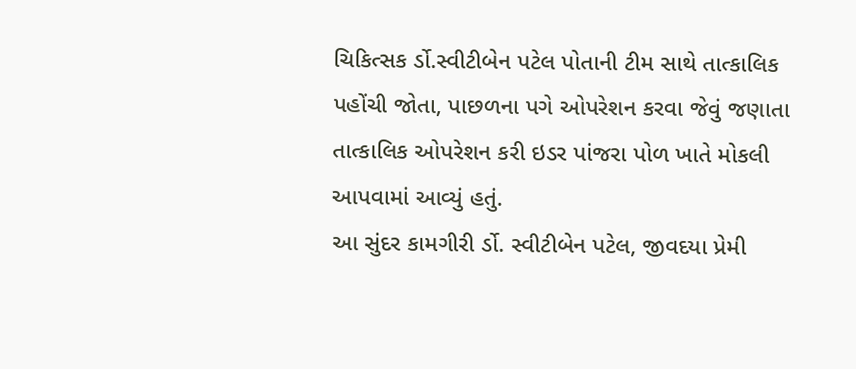ચિકિત્સક ર્ડો.સ્વીટીબેન પટેલ પોતાની ટીમ સાથે તાત્કાલિક પહોંચી જોતા, પાછળના પગે ઓપરેશન કરવા જેવું જણાતા તાત્કાલિક ઓપરેશન કરી ઇડર પાંજરા પોળ ખાતે મોકલી આપવામાં આવ્યું હતું.
આ સુંદર કામગીરી ર્ડો. સ્વીટીબેન પટેલ, જીવદયા પ્રેમી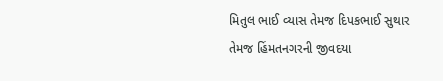મિતુલ ભાઈ વ્યાસ તેમજ દિપકભાઈ સુથાર તેમજ હિંમતનગરની જીવદયા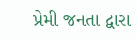પ્રેમી જનતા દ્વારા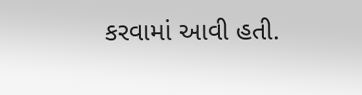કરવામાં આવી હતી.